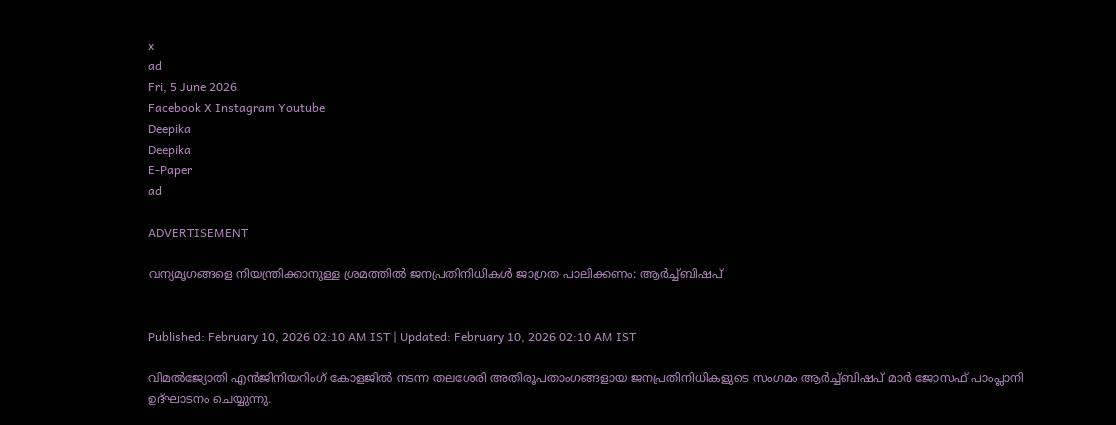x
ad
Fri, 5 June 2026
Facebook X Instagram Youtube
Deepika
Deepika
E-Paper
ad

ADVERTISEMENT

വന്യമൃഗങ്ങളെ നിയന്ത്രിക്കാനുള്ള ശ്രമത്തിൽ ജനപ്രതിനിധികൾ ജാഗ്രത പാലിക്കണം: ആർച്ച്ബിഷപ്


Published: February 10, 2026 02:10 AM IST | Updated: February 10, 2026 02:10 AM IST

വിമൽജ്യോതി എൻജിനിയറിംഗ് കോളജിൽ നടന്ന തലശേരി അതിരൂപതാംഗങ്ങളായ ജനപ്രതിനിധികളുടെ സംഗമം ആർച്ച്ബിഷപ് മാർ ജോസഫ് പാംപ്ലാനി ഉദ്ഘാടനം ചെയ്യുന്നു.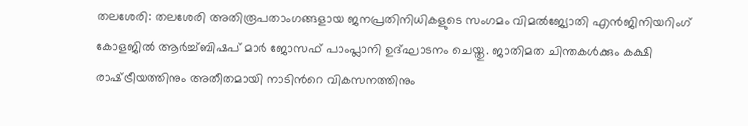തലശേരി: തലശേരി അതിരൂപതാംഗങ്ങളായ ജനപ്രതിനിധികളുടെ സംഗമം വിമൽജ്യോതി എൻജിനിയറിംഗ് കോളജിൽ ആർച്ച്ബിഷപ് മാർ ജോസഫ് പാംപ്ലാനി ഉദ്ഘാടനം ചെയ്തു. ജാതിമത ചിന്തകൾക്കും കക്ഷി രാഷ്‌‌ട്രീയത്തിനും അതീതമായി നാടിന്‍റെ വികസനത്തിനും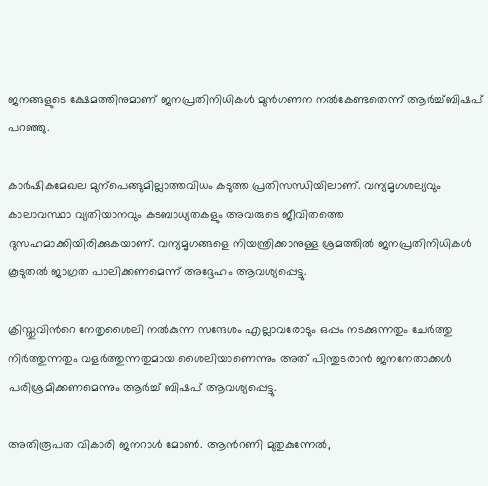ജനങ്ങളുടെ ക്ഷേമത്തിനുമാണ് ജനപ്രതിനിധികൾ മുൻഗണന നൽകേണ്ടതെന്ന് ആർച്ച്ബിഷപ് പറഞ്ഞു.

കാർഷികമേഖല മുന്പെങ്ങുമില്ലാത്തവിധം കടുത്ത പ്രതിസന്ധിയിലാണ്. വന്യമൃഗശല്യവും കാലാവസ്ഥാ വ്യതിയാനവും കടബാധ്യതകളും അവരുടെ ജീവിതത്തെ ദുസഹമാക്കിയിരിക്കുകയാണ്. വന്യമൃഗങ്ങളെ നിയന്ത്രിക്കാനുള്ള ശ്രമത്തിൽ ജനപ്രതിനിധികൾ കൂടുതൽ ജാഗ്രത പാലിക്കണമെന്ന് അദ്ദേഹം ആവശ്യപ്പെട്ടു.

ക്രിസ്തുവിന്‍റെ നേതൃശൈലി നൽകുന്ന സന്ദേശം എല്ലാവരോടും ഒപ്പം നടക്കുന്നതും ചേർത്തു നിർത്തുന്നതും വളർത്തുന്നതുമായ ശൈലിയാണെന്നും അത് പിന്തുടരാൻ ജനനേതാക്കൾ പരിശ്രമിക്കണമെന്നും ആർച്ച് ബിഷപ് ആവശ്യപ്പെട്ടു.

അതിരൂപത വികാരി ജനറാൾ മോൺ. ആന്‍റണി മുതുകുന്നേൽ,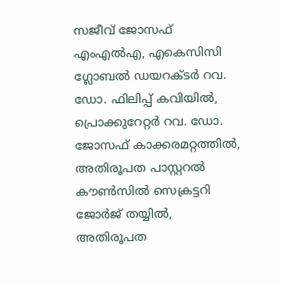സജീവ് ജോസഫ് എംഎൽഎ, എകെസിസി ഗ്ലോബൽ ഡയറക്ടർ റവ. ഡോ. ഫിലിപ്പ് കവിയിൽ, പ്രൊക്കുറേറ്റർ റവ. ഡോ. ജോസഫ് കാക്കരമറ്റത്തിൽ, അതിരൂപത പാസ്റ്ററൽ കൗൺസിൽ സെക്രട്ടറി ജോർജ് തയ്യിൽ, അതിരൂപത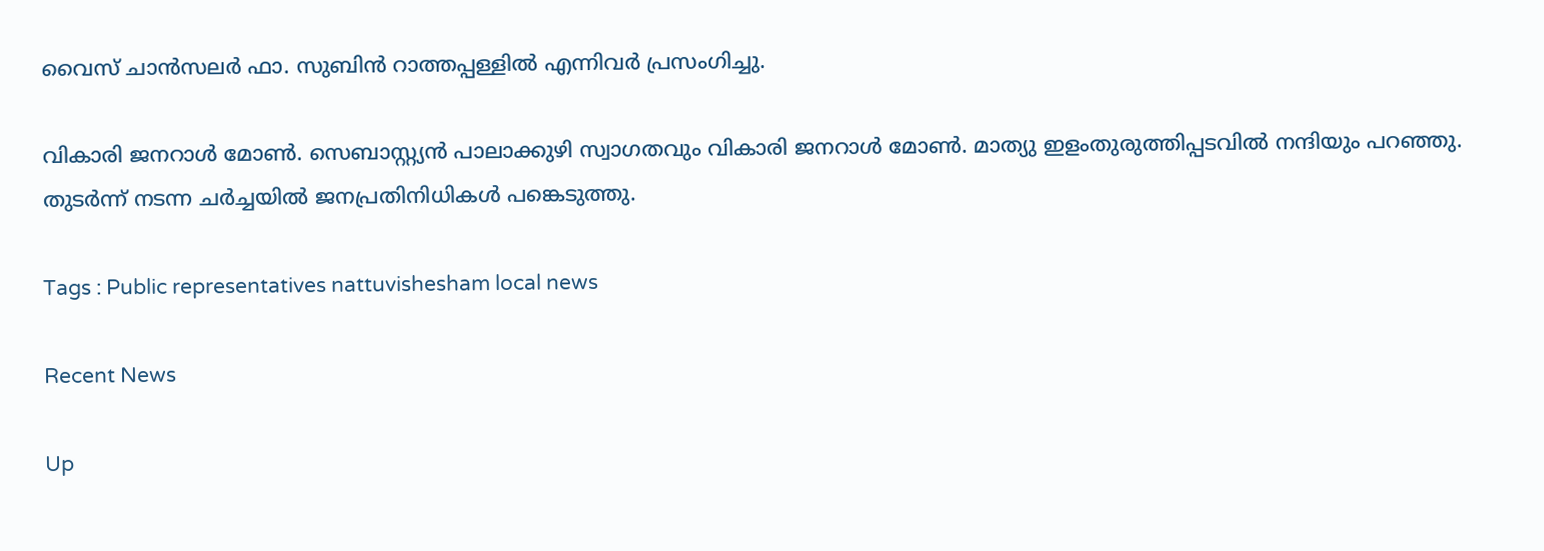വൈസ് ചാൻസലർ ഫാ. സുബിൻ റാത്തപ്പള്ളിൽ എന്നിവർ പ്രസംഗിച്ചു.

വികാരി ജനറാൾ മോൺ. സെബാസ്റ്റ്യൻ പാലാക്കുഴി സ്വാഗതവും വികാരി ജനറാൾ മോൺ. മാത്യു ഇളംതുരുത്തിപ്പടവിൽ നന്ദിയും പറഞ്ഞു. തുടർന്ന് നടന്ന ചർച്ചയിൽ ജനപ്രതിനിധികൾ പങ്കെ‌ടുത്തു.

Tags : Public representatives nattuvishesham local news

Recent News

Up